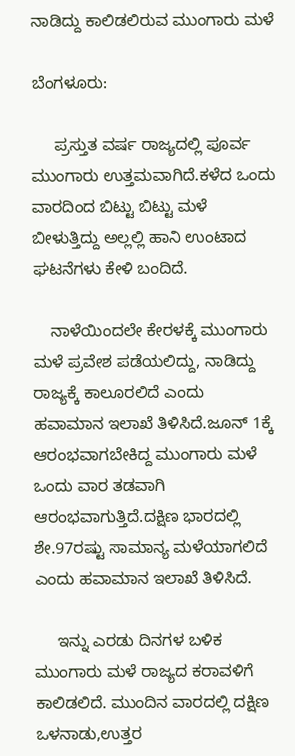ನಾಡಿದ್ದು ಕಾಲಿಡಲಿರುವ ಮುಂಗಾರು ಮಳೆ

ಬೆಂಗಳೂರು:

     ಪ್ರಸ್ತುತ ವರ್ಷ ರಾಜ್ಯದಲ್ಲಿ ಪೂರ್ವ ಮುಂಗಾರು ಉತ್ತಮವಾಗಿದೆ.ಕಳೆದ ಒಂದು ವಾರದಿಂದ ಬಿಟ್ಟು ಬಿಟ್ಟು ಮಳೆ ಬೀಳುತ್ತಿದ್ದು ಅಲ್ಲಲ್ಲಿ ಹಾನಿ ಉಂಟಾದ ಘಟನೆಗಳು ಕೇಳಿ ಬಂದಿದೆ.

    ನಾಳೆಯಿಂದಲೇ ಕೇರಳಕ್ಕೆ ಮುಂಗಾರು ಮಳೆ ಪ್ರವೇಶ ಪಡೆಯಲಿದ್ದು, ನಾಡಿದ್ದು ರಾಜ್ಯಕ್ಕೆ ಕಾಲೂರಲಿದೆ ಎಂದು ಹವಾಮಾನ ಇಲಾಖೆ ತಿಳಿಸಿದೆ.ಜೂನ್ 1ಕ್ಕೆ ಆರಂಭವಾಗಬೇಕಿದ್ದ ಮುಂಗಾರು ಮಳೆ ಒಂದು ವಾರ ತಡವಾಗಿ ಆರಂಭವಾಗುತ್ತಿದೆ.ದಕ್ಷಿಣ ಭಾರದಲ್ಲಿ ಶೇ.97ರಷ್ಟು ಸಾಮಾನ್ಯ ಮಳೆಯಾಗಲಿದೆ ಎಂದು ಹವಾಮಾನ ಇಲಾಖೆ ತಿಳಿಸಿದೆ.

     ಇನ್ನು ಎರಡು ದಿನಗಳ ಬಳಿಕ ಮುಂಗಾರು ಮಳೆ ರಾಜ್ಯದ ಕರಾವಳಿಗೆ ಕಾಲಿಡಲಿದೆ. ಮುಂದಿನ ವಾರದಲ್ಲಿ ದಕ್ಷಿಣ ಒಳನಾಡು,ಉತ್ತರ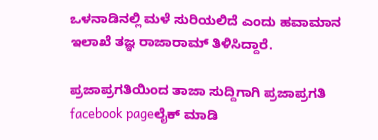ಒಳನಾಡಿನಲ್ಲಿ ಮಳೆ ಸುರಿಯಲಿದೆ ಎಂದು ಹವಾಮಾನ ಇಲಾಖೆ ತಜ್ಞ ರಾಜಾರಾಮ್ ತಿಳಿಸಿದ್ದಾರೆ.

ಪ್ರಜಾಪ್ರಗತಿಯಿಂದ ತಾಜಾ ಸುದ್ದಿಗಾಗಿ ಪ್ರಜಾಪ್ರಗತಿ facebook pageಲೈಕ್ ಮಾಡಿ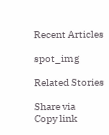Recent Articles

spot_img

Related Stories

Share via
Copy link